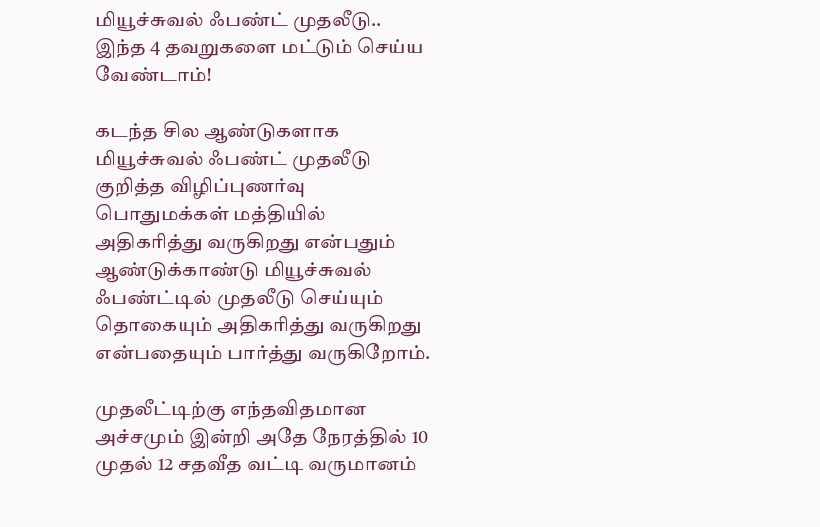மியூச்சுவல் ஃபண்ட் முதலீடு.. இந்த 4 தவறுகளை மட்டும் செய்ய வேண்டாம்!

கடந்த சில ஆண்டுகளாக மியூச்சுவல் ஃபண்ட் முதலீடு குறித்த விழிப்புணர்வு பொதுமக்கள் மத்தியில் அதிகரித்து வருகிறது என்பதும் ஆண்டுக்காண்டு மியூச்சுவல் ஃபண்ட்டில் முதலீடு செய்யும் தொகையும் அதிகரித்து வருகிறது என்பதையும் பார்த்து வருகிறோம்.

முதலீட்டிற்கு எந்தவிதமான அச்சமும் இன்றி அதே நேரத்தில் 10 முதல் 12 சதவீத வட்டி வருமானம்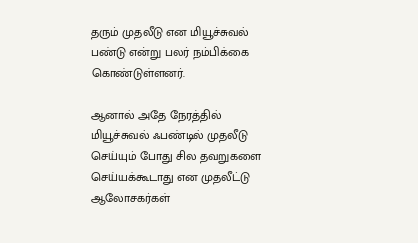தரும் முதலீடு என மியூச்சுவல் பண்டு என்று பலர் நம்பிக்கை கொண்டுள்ளனர்.

ஆனால் அதே நேரத்தில் மியூச்சுவல் ஃபண்டில் முதலீடு செய்யும் போது சில தவறுகளை செய்யக்கூடாது என முதலீட்டு ஆலோசகர்கள்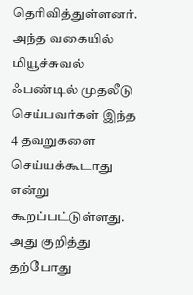தெரிவித்துள்ளனர். அந்த வகையில் மியூச்சுவல் ஃபண்டில் முதலீடு செய்பவர்கள் இந்த 4 தவறுகளை செய்யக்கூடாது என்று கூறப்பட்டுள்ளது. அது குறித்து தற்போது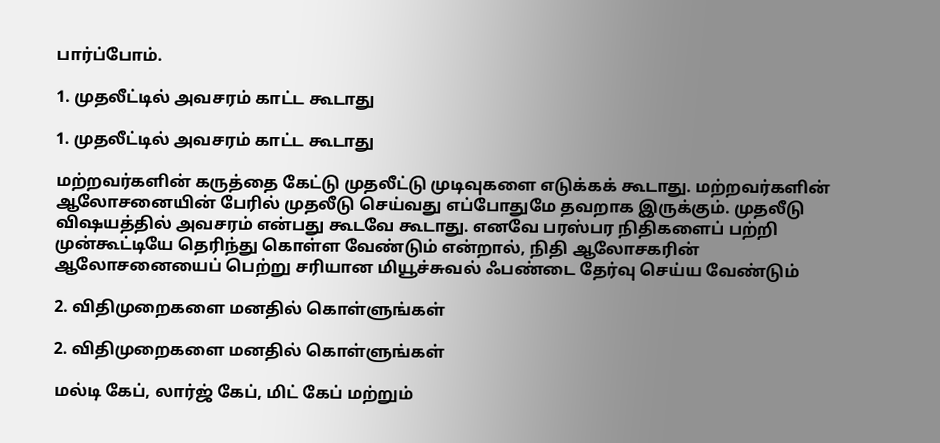பார்ப்போம்.

1. முதலீட்டில் அவசரம் காட்ட கூடாது

1. முதலீட்டில் அவசரம் காட்ட கூடாது

மற்றவர்களின் கருத்தை கேட்டு முதலீட்டு முடிவுகளை எடுக்கக் கூடாது. மற்றவர்களின் ஆலோசனையின் பேரில் முதலீடு செய்வது எப்போதுமே தவறாக இருக்கும். முதலீடு விஷயத்தில் அவசரம் என்பது கூடவே கூடாது. எனவே பரஸ்பர நிதிகளைப் பற்றி முன்கூட்டியே தெரிந்து கொள்ள வேண்டும் என்றால், நிதி ஆலோசகரின் ஆலோசனையைப் பெற்று சரியான மியூச்சுவல் ஃபண்டை தேர்வு செய்ய வேண்டும்

2. விதிமுறைகளை மனதில் கொள்ளுங்கள்

2. விதிமுறைகளை மனதில் கொள்ளுங்கள்

மல்டி கேப், லார்ஜ் கேப், மிட் கேப் மற்றும்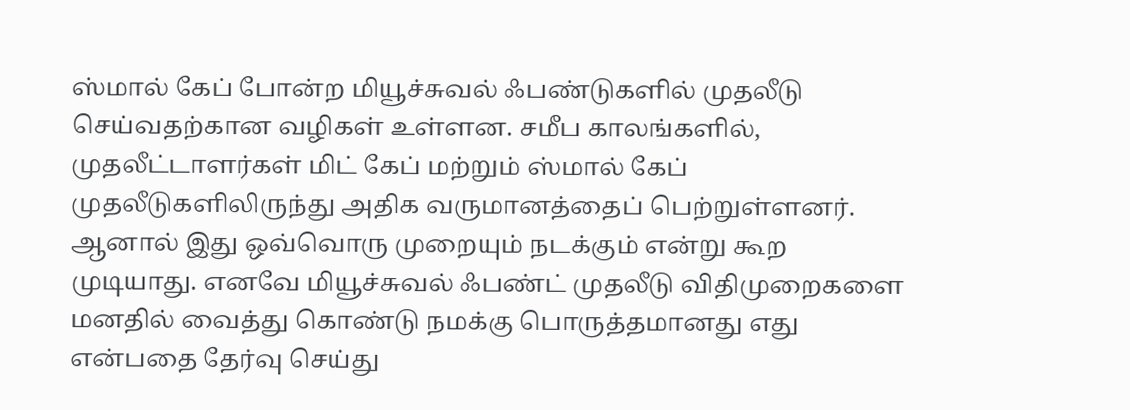ஸ்மால் கேப் போன்ற மியூச்சுவல் ஃபண்டுகளில் முதலீடு செய்வதற்கான வழிகள் உள்ளன. சமீப காலங்களில், முதலீட்டாளர்கள் மிட் கேப் மற்றும் ஸ்மால் கேப் முதலீடுகளிலிருந்து அதிக வருமானத்தைப் பெற்றுள்ளனர். ஆனால் இது ஒவ்வொரு முறையும் நடக்கும் என்று கூற முடியாது. எனவே மியூச்சுவல் ஃபண்ட் முதலீடு விதிமுறைகளை மனதில் வைத்து கொண்டு நமக்கு பொருத்தமானது எது என்பதை தேர்வு செய்து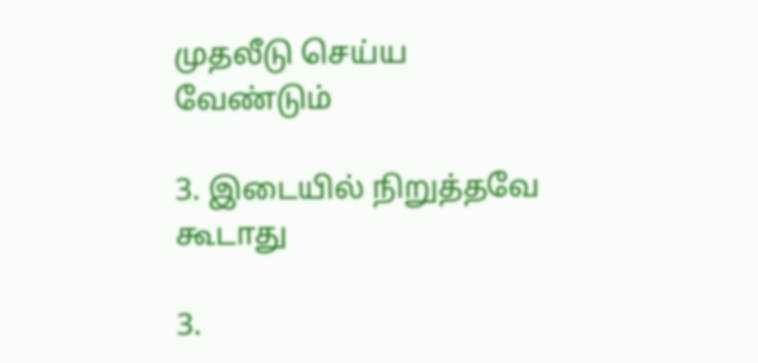முதலீடு செய்ய வேண்டும்

3. இடையில் நிறுத்தவே கூடாது

3.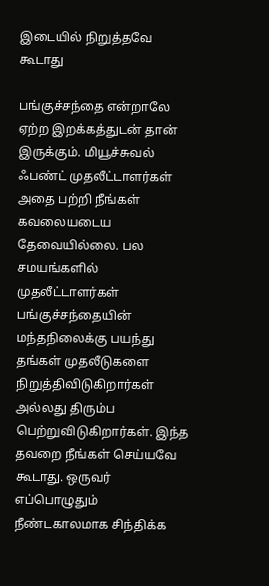இடையில் நிறுத்தவே கூடாது

பங்குச்சந்தை என்றாலே ஏற்ற இறக்கத்துடன் தான் இருக்கும். மியூச்சுவல் ஃபண்ட் முதலீட்டாளர்கள் அதை பற்றி நீங்கள் கவலையடைய தேவையில்லை. பல சமயங்களில் முதலீட்டாளர்கள் பங்குச்சந்தையின் மந்தநிலைக்கு பயந்து தங்கள் முதலீடுகளை நிறுத்திவிடுகிறார்கள் அல்லது திரும்ப பெற்றுவிடுகிறார்கள். இந்த தவறை நீங்கள் செய்யவே கூடாது. ஒருவர் எப்பொழுதும் நீண்டகாலமாக சிந்திக்க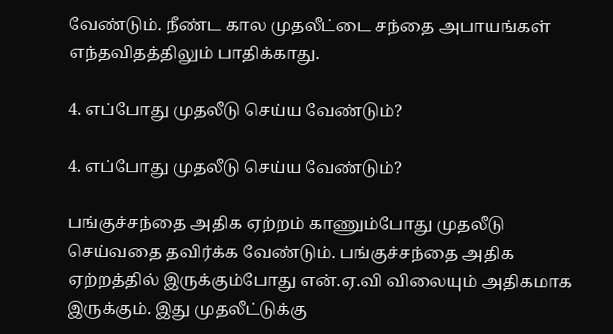வேண்டும். நீண்ட கால முதலீட்டை சந்தை அபாயங்கள் எந்தவிதத்திலும் பாதிக்காது.

4. எப்போது முதலீடு செய்ய வேண்டும்?

4. எப்போது முதலீடு செய்ய வேண்டும்?

பங்குச்சந்தை அதிக ஏற்றம் காணும்போது முதலீடு செய்வதை தவிர்க்க வேண்டும். பங்குச்சந்தை அதிக ஏற்றத்தில் இருக்கும்போது என்.ஏ.வி விலையும் அதிகமாக இருக்கும். இது முதலீட்டுக்கு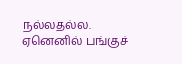நல்லதல்ல. ஏனெனில் பங்குச்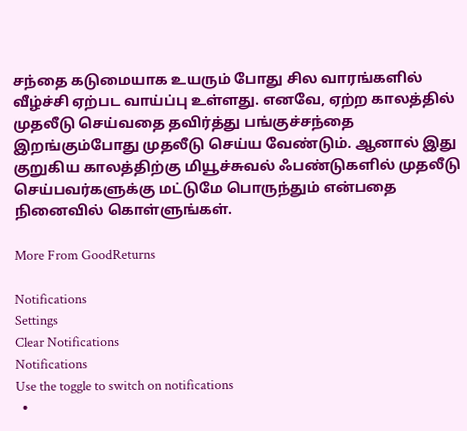சந்தை கடுமையாக உயரும் போது சில வாரங்களில் வீழ்ச்சி ஏற்பட வாய்ப்பு உள்ளது. எனவே, ஏற்ற காலத்தில் முதலீடு செய்வதை தவிர்த்து பங்குச்சந்தை இறங்கும்போது முதலீடு செய்ய வேண்டும். ஆனால் இது குறுகிய காலத்திற்கு மியூச்சுவல் ஃபண்டுகளில் முதலீடு செய்பவர்களுக்கு மட்டுமே பொருந்தும் என்பதை நினைவில் கொள்ளுங்கள்.

More From GoodReturns

Notifications
Settings
Clear Notifications
Notifications
Use the toggle to switch on notifications
  •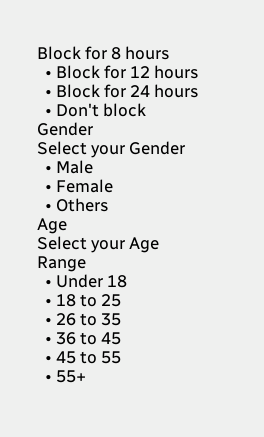Block for 8 hours
  • Block for 12 hours
  • Block for 24 hours
  • Don't block
Gender
Select your Gender
  • Male
  • Female
  • Others
Age
Select your Age Range
  • Under 18
  • 18 to 25
  • 26 to 35
  • 36 to 45
  • 45 to 55
  • 55+